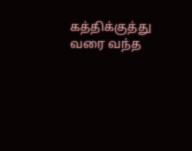கத்திக்குத்து வரை வந்த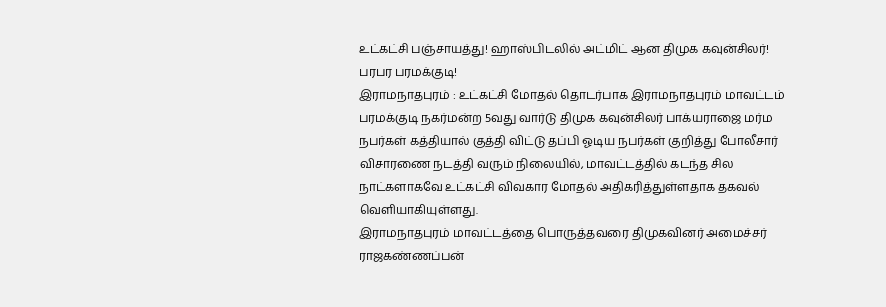உட்கட்சி பஞ்சாயத்து! ஹாஸ்பிடலில் அட்மிட் ஆன திமுக கவுன்சிலர்! பரபர பரமக்குடி!
இராமநாதபுரம் : உட்கட்சி மோதல் தொடர்பாக இராமநாதபுரம் மாவட்டம் பரமக்குடி நகர்மன்ற 5வது வார்டு திமுக கவுன்சிலர் பாக்யராஜை மர்ம நபர்கள் கத்தியால் குத்தி விட்டு தப்பி ஓடிய நபர்கள் குறித்து போலீசார் விசாரணை நடத்தி வரும் நிலையில், மாவட்டத்தில் கடந்த சில நாட்களாகவே உட்கட்சி விவகார மோதல் அதிகரித்துள்ளதாக தகவல் வெளியாகியுள்ளது.
இராமநாதபுரம் மாவட்டத்தை பொருத்தவரை திமுகவினர் அமைச்சர் ராஜகண்ணப்பன்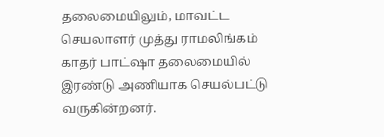தலைமையிலும், மாவட்ட செயலாளர் முத்து ராமலிங்கம் காதர் பாட்ஷா தலைமையில் இரண்டு அணியாக செயல்பட்டு வருகின்றனர்.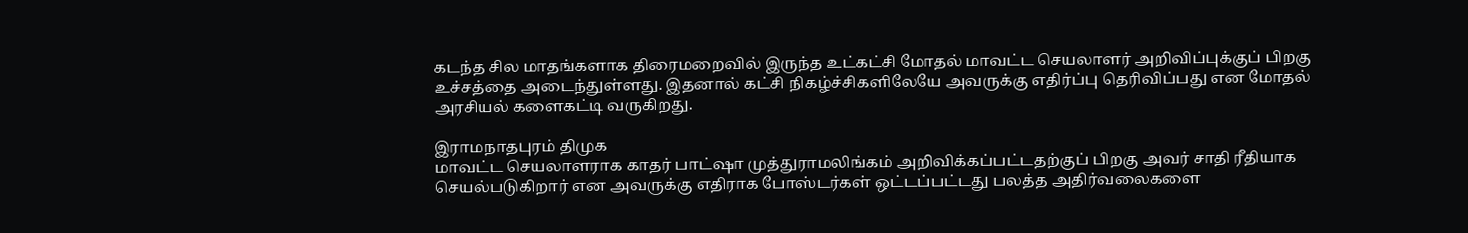கடந்த சில மாதங்களாக திரைமறைவில் இருந்த உட்கட்சி மோதல் மாவட்ட செயலாளர் அறிவிப்புக்குப் பிறகு உச்சத்தை அடைந்துள்ளது. இதனால் கட்சி நிகழ்ச்சிகளிலேயே அவருக்கு எதிர்ப்பு தெரிவிப்பது என மோதல் அரசியல் களைகட்டி வருகிறது.

இராமநாதபுரம் திமுக
மாவட்ட செயலாளராக காதர் பாட்ஷா முத்துராமலிங்கம் அறிவிக்கப்பட்டதற்குப் பிறகு அவர் சாதி ரீதியாக செயல்படுகிறார் என அவருக்கு எதிராக போஸ்டர்கள் ஒட்டப்பட்டது பலத்த அதிர்வலைகளை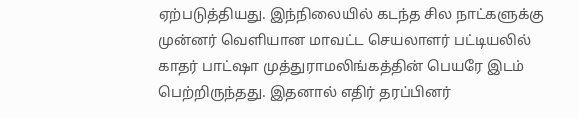ஏற்படுத்தியது. இந்நிலையில் கடந்த சில நாட்களுக்கு முன்னர் வெளியான மாவட்ட செயலாளர் பட்டியலில் காதர் பாட்ஷா முத்துராமலிங்கத்தின் பெயரே இடம் பெற்றிருந்தது. இதனால் எதிர் தரப்பினர்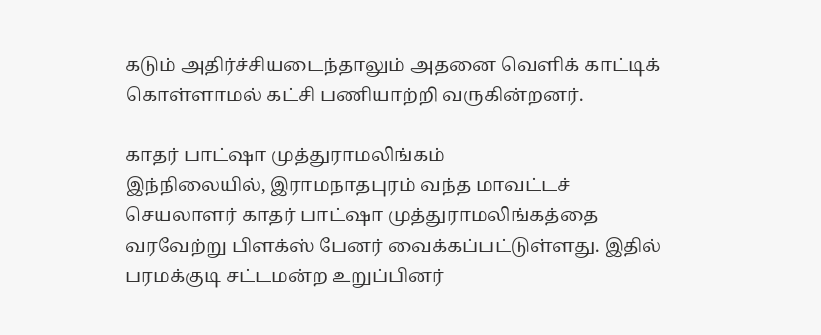கடும் அதிர்ச்சியடைந்தாலும் அதனை வெளிக் காட்டிக் கொள்ளாமல் கட்சி பணியாற்றி வருகின்றனர்.

காதர் பாட்ஷா முத்துராமலிங்கம்
இந்நிலையில், இராமநாதபுரம் வந்த மாவட்டச் செயலாளர் காதர் பாட்ஷா முத்துராமலிங்கத்தை வரவேற்று பிளக்ஸ் பேனர் வைக்கப்பட்டுள்ளது. இதில் பரமக்குடி சட்டமன்ற உறுப்பினர்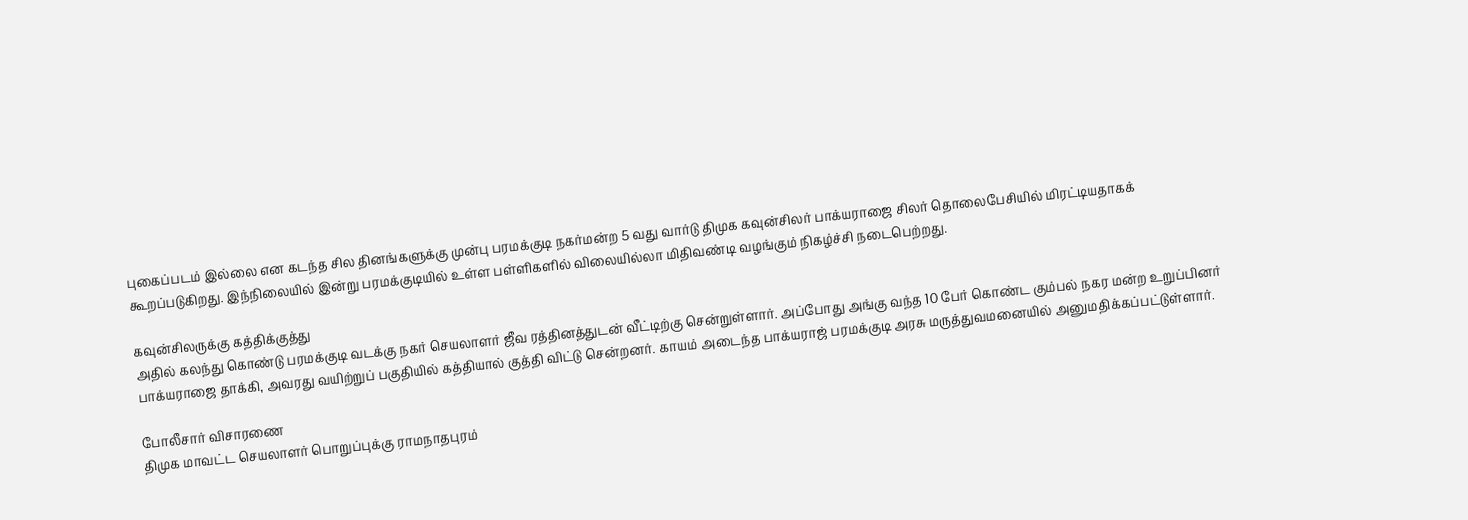புகைப்படம் இல்லை என கடந்த சில தினங்களுக்கு முன்பு பரமக்குடி நகர்மன்ற 5 வது வார்டு திமுக கவுன்சிலர் பாக்யராஜை சிலர் தொலைபேசியில் மிரட்டியதாகக் கூறப்படுகிறது. இந்நிலையில் இன்று பரமக்குடியில் உள்ள பள்ளிகளில் விலையில்லா மிதிவண்டி வழங்கும் நிகழ்ச்சி நடைபெற்றது.

கவுன்சிலருக்கு கத்திக்குத்து
அதில் கலந்து கொண்டு பரமக்குடி வடக்கு நகர் செயலாளர் ஜீவ ரத்தினத்துடன் வீட்டிற்கு சென்றுள்ளார். அப்போது அங்கு வந்த 10 பேர் கொண்ட கும்பல் நகர மன்ற உறுப்பினர் பாக்யராஜை தாக்கி, அவரது வயிற்றுப் பகுதியில் கத்தியால் குத்தி விட்டு சென்றனர். காயம் அடைந்த பாக்யராஜ் பரமக்குடி அரசு மருத்துவமனையில் அனுமதிக்கப்பட்டுள்ளார்.

போலீசார் விசாரணை
திமுக மாவட்ட செயலாளர் பொறுப்புக்கு ராமநாதபுரம்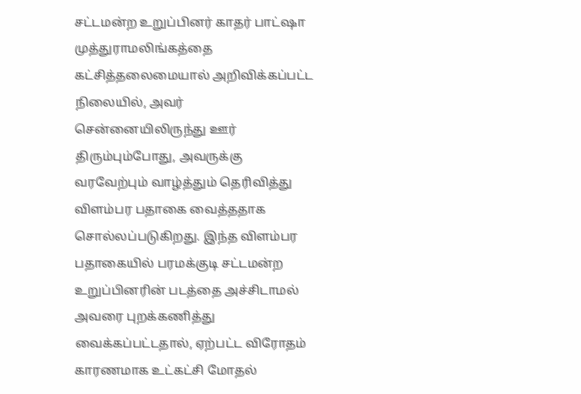சட்டமன்ற உறுப்பினர் காதர் பாட்ஷா முத்துராமலிங்கத்தை கட்சித்தலைமையால் அறிவிக்கப்பட்ட நிலையில், அவர் சென்னையிலிருந்து ஊர் திரும்பும்போது, அவருக்கு வரவேற்பும் வாழ்த்தும் தெரிவித்து விளம்பர பதாகை வைத்ததாக சொல்லப்படுகிறது. இந்த விளம்பர பதாகையில் பரமக்குடி சட்டமன்ற உறுப்பினரின் படத்தை அச்சிடாமல் அவரை புறக்கணித்து வைக்கப்பட்டதால், ஏற்பட்ட விரோதம் காரணமாக உட்கட்சி மோதல்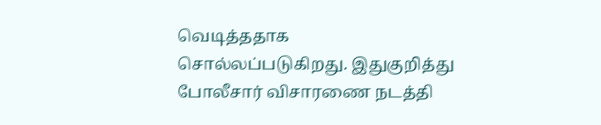வெடித்ததாக சொல்லப்படுகிறது. இதுகுறித்து போலீசார் விசாரணை நடத்தி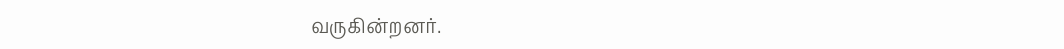வருகின்றனர்.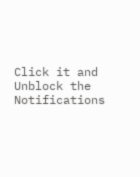Click it and Unblock the Notifications